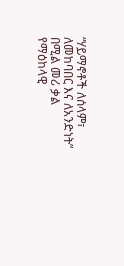“ሃይማኖቶች ለሰላም፣ ለመከባበር እና ለአንድነት” በሚል መሪ ቃል የማዕከላዊ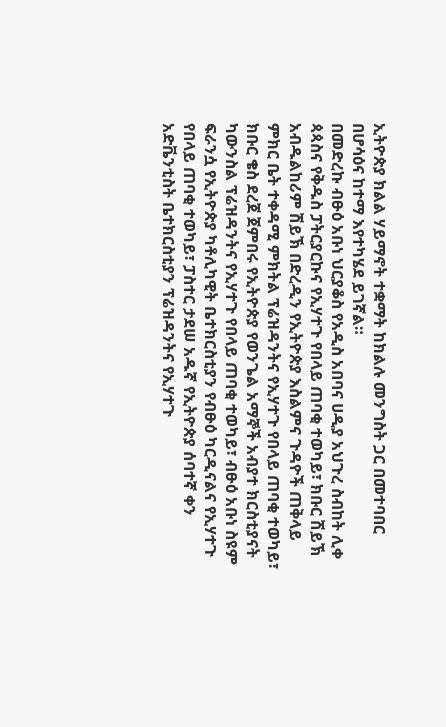ኢትዮጵያ ክልል ሃይማኖት ተቋማት ከክልሉ መንግስት ጋር በመተባበር በሆሳዕና ከተማ እየተካሄደ ይገኛል።
በመድረኩ ብፁዕ አቡነ ህርያቆስ የአዲስ አበባና ሀዲያ አህጉረ ስብከት ሊቀ ጳጳስና የቅዱስ ፓትርያርኩና የኢሃተጉ የበላይ ጠባቂ ተወካይ፣ ክቡር ሽይኽ አብዱልከሪም ሽይኽ በድረዲን የኢትዮጵያ እስልምና ጉዳዮች ጠቅላይ ምክር ቤት ተቀዳሚ ምክትል ፕሬዝዳንትና የኢሃተጉ የበላይ ጠባቂ ተወካይ፣ ክቡር ቄስ ደረጀ ጀምበሩ የኢትዮጵያ የወንጌል አማኞች አብያተ ክርስቲያናት ካውንስል ፕሬዝዳንትና የኢሃተጉ የበላይ ጠባቂ ተወካይ፣ ብፁዕ አቡነ ስዩም ፍራንሷ የኢትዮጵያ ካቶሊካዊት ቤተክርስቲያን የብፁዕ ካርዲናልና የኢሃተጉ የበላይ ጠባቂ ተወካይ፣ ፓስተር ታደሠ አዱኛ የኢትዮጵያ ሰባተኛ ቀን አድቬንቲስት ቤተክርስቲያን ፕሬዝዳንትና የኢሃተጉ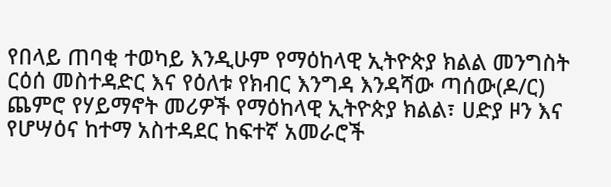የበላይ ጠባቂ ተወካይ እንዲሁም የማዕከላዊ ኢትዮጵያ ክልል መንግስት ርዕሰ መስተዳድር እና የዕለቱ የክብር እንግዳ እንዳሻው ጣሰው(ዶ/ር) ጨምሮ የሃይማኖት መሪዎች የማዕከላዊ ኢትዮጵያ ክልል፣ ሀድያ ዞን እና የሆሣዕና ከተማ አስተዳደር ከፍተኛ አመራሮች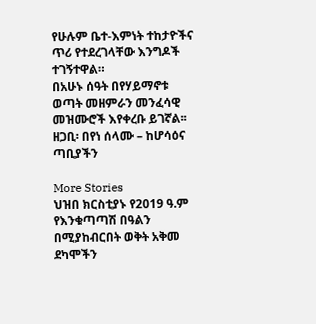የሁሉም ቤተ-እምነት ተከታዮችና ጥሪ የተደረገላቸው እንግዶች ተገኝተዋል።
በአሁኑ ሰዓት በየሃይማኖቱ ወጣት መዘምራን መንፈሳዊ መዝሙሮች እየቀረቡ ይገኛል፡፡
ዘጋቢ፡ በየነ ሰላሙ – ከሆሳዕና ጣቢያችን

More Stories
ህዝበ ክርስቲያኑ የ2019 ዓ.ም የእንቁጣጣሽ በዓልን በሚያከብርበት ወቅት አቅመ ደካሞችን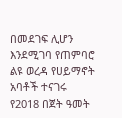በመደገፍ ሊሆን እንደሚገባ የጠምባሮ ልዩ ወረዳ የሀይማኖት አባቶች ተናገሩ
የ2018 በጀት ዓመት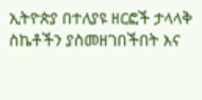ኢትዮጵያ በተለያዩ ዘርፎች ታላላቅ ስኬቶችን ያስመዘገበችበት እና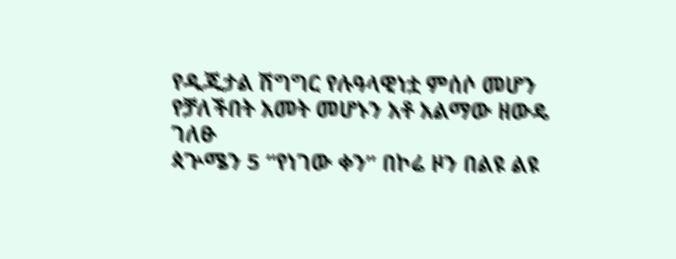የዲጂታል ሽግግር የሉዓላዊነቷ ምሰሶ መሆን የቻለችበት አመት መሆኑን አቶ አልማው ዘውዴ ገለፁ
ጳጕሜን 5 “የነገው ቀን” በኮሬ ዞን በልዩ ልዩ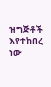ዝግጅቶች እየተከበረ ነው